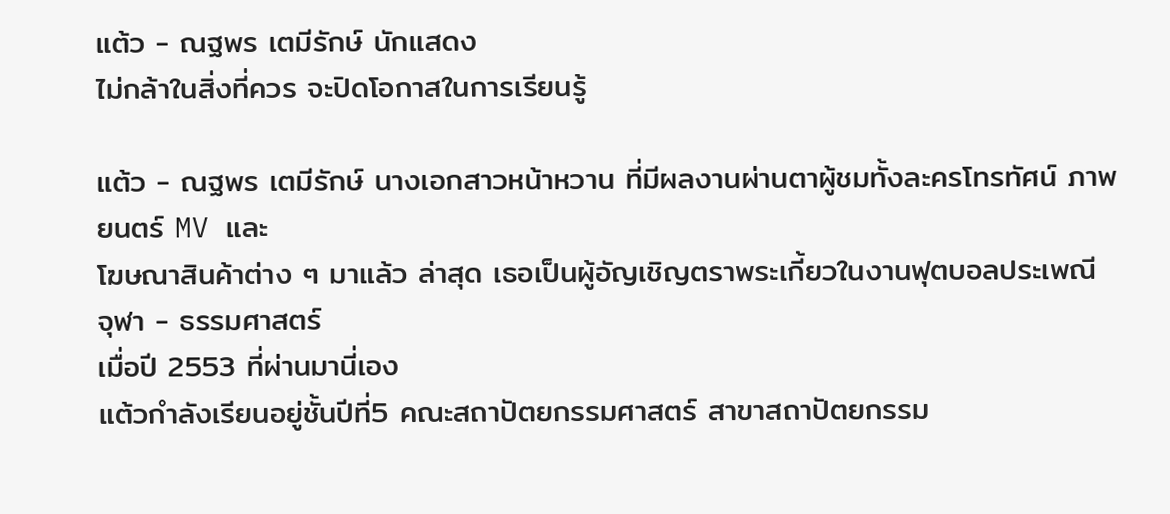แต้ว - ณฐพร เตมีรักษ์ นักแสดง
ไม่กล้าในสิ่งที่ควร จะปิดโอกาสในการเรียนรู้

แต้ว - ณฐพร เตมีรักษ์ นางเอกสาวหน้าหวาน ที่มีผลงานผ่านตาผู้ชมทั้งละครโทรทัศน์ ภาพยนตร์ MV และ
โฆษณาสินค้าต่าง ๆ มาแล้ว ล่าสุด เธอเป็นผู้อัญเชิญตราพระเกี้ยวในงานฟุตบอลประเพณี จุฬา - ธรรมศาสตร์
เมื่อปี 2553 ที่ผ่านมานี่เอง
แต้วกำลังเรียนอยู่ชั้นปีที่5 คณะสถาปัตยกรรมศาสตร์ สาขาสถาปัตยกรรม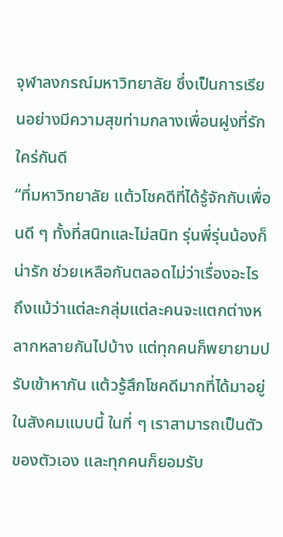จุฬาลงกรณ์มหาวิทยาลัย ซึ่งเป็นการเรียนอย่างมีความสุขท่ามกลางเพื่อนฝูงที่รักใคร่กันดี
“ที่มหาวิทยาลัย แต้วโชคดีที่ได้รู้จักกับเพื่อนดี ๆ ทั้งที่สนิทและไม่สนิท รุ่นพี่รุ่นน้องก็น่ารัก ช่วยเหลือกันตลอดไม่ว่าเรื่องอะไร ถึงแม้ว่าแต่ละกลุ่มแต่ละคนจะแตกต่างหลากหลายกันไปบ้าง แต่ทุกคนก็พยายามปรับเข้าหากัน แต้วรู้สึกโชคดีมากที่ได้มาอยู่ในสังคมแบบนี้ ในที่ ๆ เราสามารถเป็นตัวของตัวเอง และทุกคนก็ยอมรับ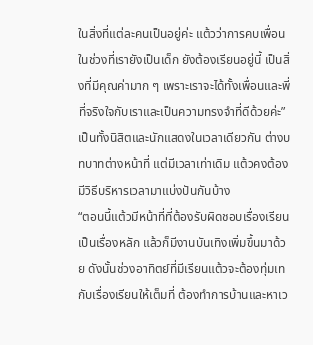ในสิ่งที่แต่ละคนเป็นอยู่ค่ะ แต้วว่าการคบเพื่อนในช่วงที่เรายังเป็นเด็ก ยังต้องเรียนอยู่นี้ เป็นสิ่งที่มีคุณค่ามาก ๆ เพราะเราจะได้ทั้งเพื่อนและพี่ที่จริงใจกับเราและเป็นความทรงจำที่ดีด้วยค่ะ”
เป็นทั้งนิสิตและนักแสดงในเวลาเดียวกัน ต่างบทบาทต่างหน้าที่ แต่มีเวลาเท่าเดิม แต้วคงต้องมีวิธีบริหารเวลามาแบ่งปันกันบ้าง
“ตอนนี้แต้วมีหน้าที่ที่ต้องรับผิดชอบเรื่องเรียนเป็นเรื่องหลัก แล้วก็มีงานบันเทิงเพิ่มขึ้นมาด้วย ดังนั้นช่วงอาทิตย์ที่มีเรียนแต้วจะต้องทุ่มเทกับเรื่องเรียนให้เต็มที่ ต้องทำการบ้านและหาเว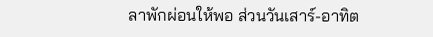ลาพักผ่อนให้พอ ส่วนวันเสาร์-อาทิต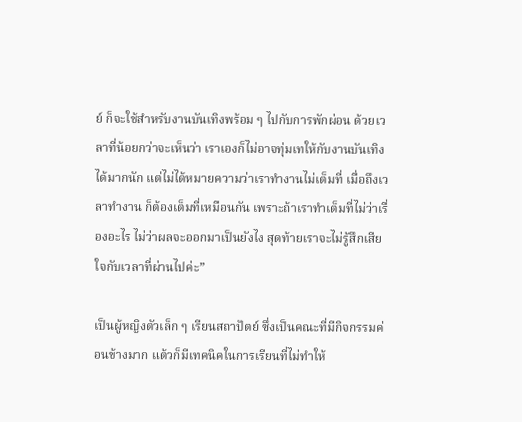ย์ ก็จะใช้สำหรับงานบันเทิงพร้อม ๆ ไปกับการพักผ่อน ด้วยเวลาที่น้อยกว่าจะเห็นว่า เราเองก็ไม่อาจทุ่มเทให้กับงานบันเทิงได้มากนัก แต่ไม่ได้หมายความว่าเราทำงานไม่เต็มที่ เมื่อถึงเวลาทำงาน ก็ต้องเต็มที่เหมือนกัน เพราะถ้าเราทำเต็มที่ไม่ว่าเรื่องอะไร ไม่ว่าผลจะออกมาเป็นยังไง สุดท้ายเราจะไม่รู้สึกเสียใจกับเวลาที่ผ่านไปค่ะ”

เป็นผู้หญิงตัวเล็ก ๆ เรียนสถาปัตย์ ซึ่งเป็นคณะที่มีกิจกรรมค่อนข้างมาก แต้วก็มีเทคนิคในการเรียนที่ไม่ทำให้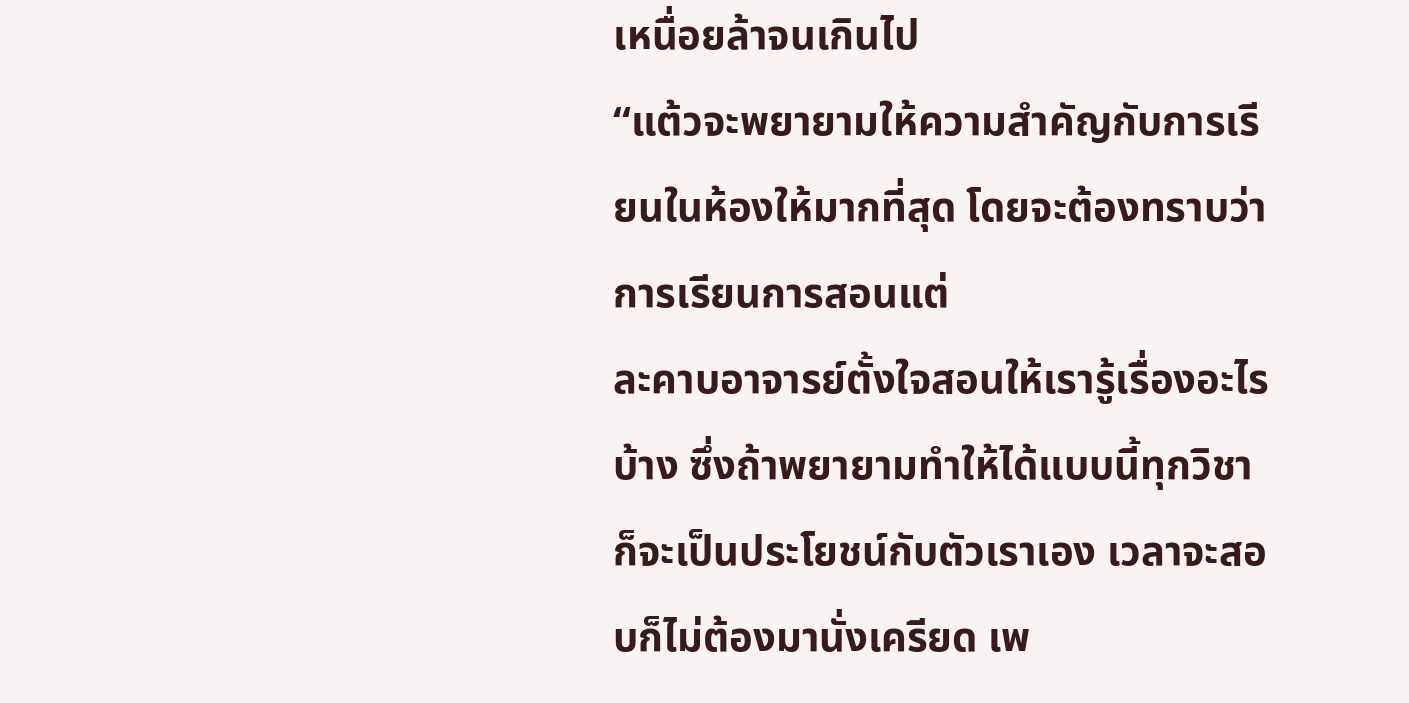เหนื่อยล้าจนเกินไป
“แต้วจะพยายามให้ความสำคัญกับการเรียนในห้องให้มากที่สุด โดยจะต้องทราบว่าการเรียนการสอนแต่
ละคาบอาจารย์ตั้งใจสอนให้เรารู้เรื่องอะไรบ้าง ซึ่งถ้าพยายามทำให้ได้แบบนี้ทุกวิชา ก็จะเป็นประโยชน์กับตัวเราเอง เวลาจะสอบก็ไม่ต้องมานั่งเครียด เพ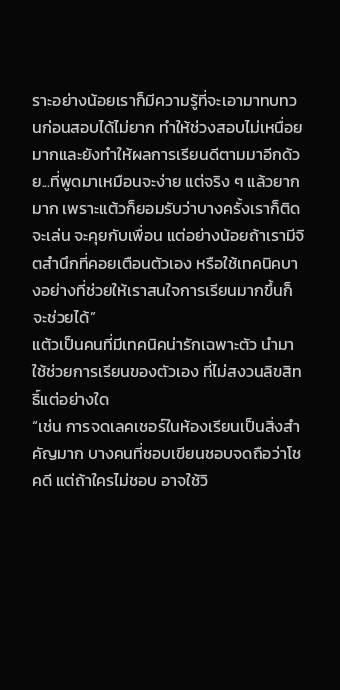ราะอย่างน้อยเราก็มีความรู้ที่จะเอามาทบทวนก่อนสอบได้ไม่ยาก ทำให้ช่วงสอบไม่เหนื่อยมากและยังทำให้ผลการเรียนดีตามมาอีกด้วย...ที่พูดมาเหมือนจะง่าย แต่จริง ๆ แล้วยากมาก เพราะแต้วก็ยอมรับว่าบางครั้งเราก็ติดจะเล่น จะคุยกับเพื่อน แต่อย่างน้อยถ้าเรามีจิตสำนึกที่คอยเตือนตัวเอง หรือใช้เทคนิคบางอย่างที่ช่วยให้เราสนใจการเรียนมากขึ้นก็จะช่วยได้”
แต้วเป็นคนที่มีเทคนิคน่ารักเฉพาะตัว นำมาใช้ช่วยการเรียนของตัวเอง ที่ไม่สงวนลิขสิทธิ์แต่อย่างใด
“เช่น การจดเลคเชอร์ในห้องเรียนเป็นสิ่งสำคัญมาก บางคนที่ชอบเขียนชอบจดถือว่าโชคดี แต่ถ้าใครไม่ชอบ อาจใช้วิ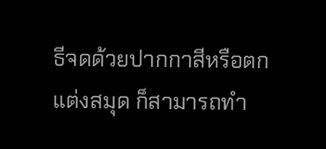ธีจดด้วยปากกาสีหรือตกแต่งสมุด ก็สามารถทำ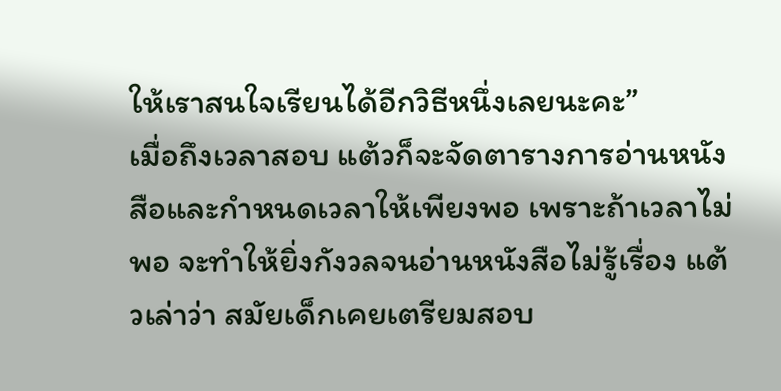ให้เราสนใจเรียนได้อีกวิธีหนึ่งเลยนะคะ”
เมื่อถึงเวลาสอบ แต้วก็จะจัดตารางการอ่านหนังสือและกำหนดเวลาให้เพียงพอ เพราะถ้าเวลาไม่พอ จะทำให้ยิ่งกังวลจนอ่านหนังสือไม่รู้เรื่อง แต้วเล่าว่า สมัยเด็กเคยเตรียมสอบ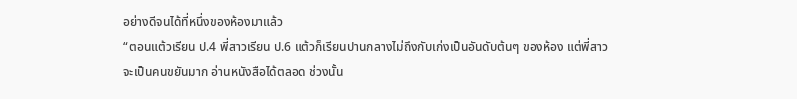อย่างดีจนได้ที่หนึ่งของห้องมาแล้ว
“ตอนแต้วเรียน ป.4 พี่สาวเรียน ป.6 แต้วก็เรียนปานกลางไม่ถึงกับเก่งเป็นอันดับต้นๆ ของห้อง แต่พี่สาว
จะเป็นคนขยันมาก อ่านหนังสือได้ตลอด ช่วงนั้น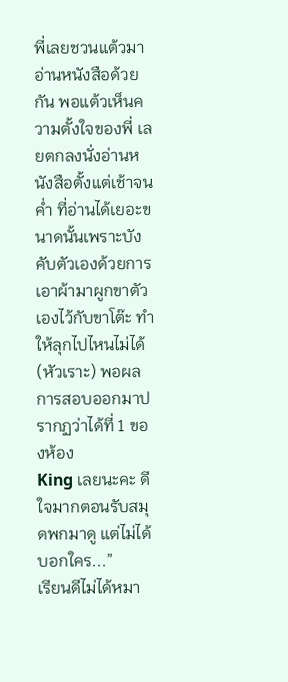พี่เลยชวนแต้วมาอ่านหนังสือด้วยกัน พอแต้วเห็นความตั้งใจของพี่ เลยตกลงนั่งอ่านหนังสือตั้งแต่เช้าจนค่ำ ที่อ่านได้เยอะขนาดนั้นเพราะบังคับตัวเองด้วยการเอาผ้ามาผูกขาตัวเองไว้กับขาโต๊ะ ทำให้ลุกไปไหนไม่ได้ (หัวเราะ) พอผลการสอบออกมาปรากฏว่าได้ที่ 1 ของห้อง
King เลยนะคะ ดีใจมากตอนรับสมุดพกมาดู แต่ไม่ได้บอกใคร...”
เรียนดีไม่ได้หมา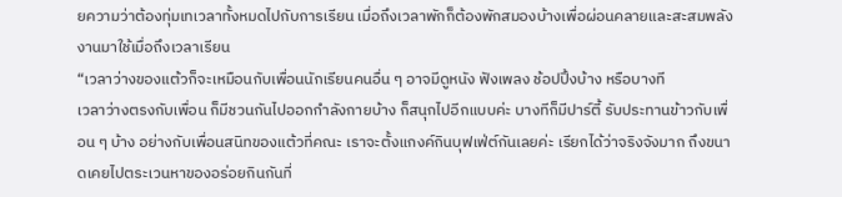ยความว่าต้องทุ่มเทเวลาทั้งหมดไปกับการเรียน เมื่อถึงเวลาพักก็ต้องพักสมองบ้างเพื่อผ่อนคลายและสะสมพลังงานมาใช้เมื่อถึงเวลาเรียน
“เวลาว่างของแต้วก็จะเหมือนกับเพื่อนนักเรียนคนอื่น ๆ อาจมีดูหนัง ฟังเพลง ช้อปปิ้งบ้าง หรือบางที
เวลาว่างตรงกับเพื่อน ก็มีชวนกันไปออกกำลังกายบ้าง ก็สนุกไปอีกแบบค่ะ บางทีก็มีปาร์ตี้ รับประทานข้าวกับเพื่อน ๆ บ้าง อย่างกับเพื่อนสนิทของแต้วที่คณะ เราจะตั้งแกงค์กินบุฟเฟ่ต์กันเลยค่ะ เรียกได้ว่าจริงจังมาก ถึงขนาดเคยไปตระเวนหาของอร่อยกินกันที่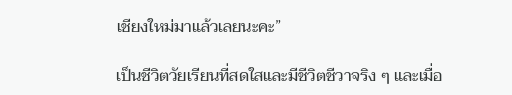เชียงใหม่มาแล้วเลยนะคะ”

เป็นชีวิตวัยเรียนที่สดใสและมีชีวิตชีวาจริง ๆ และเมื่อ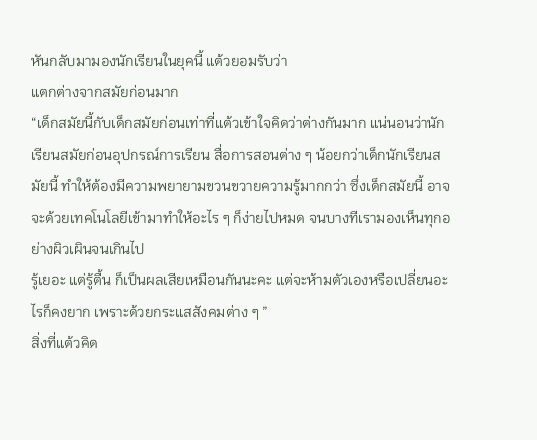หันกลับมามองนักเรียนในยุคนี้ แต้วยอมรับว่า
แตกต่างจากสมัยก่อนมาก
“เด็กสมัยนี้กับเด็กสมัยก่อนเท่าที่แต้วเข้าใจคิดว่าต่างกันมาก แน่นอนว่านักเรียนสมัยก่อนอุปกรณ์การเรียน สื่อการสอนต่าง ๆ น้อยกว่าเด็กนักเรียนสมัยนี้ ทำให้ต้องมีความพยายามขวนขวายความรู้มากกว่า ซึ่งเด็กสมัยนี้ อาจจะด้วยเทคโนโลยีเข้ามาทำให้อะไร ๆ ก็ง่ายไปหมด จนบางทีเรามองเห็นทุกอย่างผิวเผินจนเกินไป
รู้เยอะ แต่รู้ตื้น ก็เป็นผลเสียเหมือนกันนะคะ แต่จะห้ามตัวเองหรือเปลี่ยนอะไรก็คงยาก เพราะด้วยกระแสสังคมต่าง ๆ ”
สิ่งที่แต้วคิด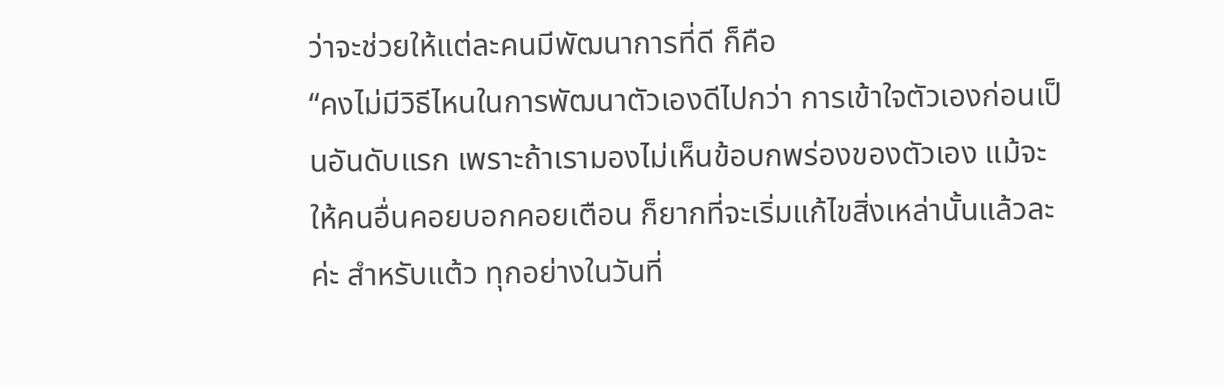ว่าจะช่วยให้แต่ละคนมีพัฒนาการที่ดี ก็คือ
“คงไม่มีวิธีไหนในการพัฒนาตัวเองดีไปกว่า การเข้าใจตัวเองก่อนเป็นอันดับแรก เพราะถ้าเรามองไม่เห็นข้อบกพร่องของตัวเอง แม้จะให้คนอื่นคอยบอกคอยเตือน ก็ยากที่จะเริ่มแก้ไขสิ่งเหล่านั้นแล้วละค่ะ สำหรับแต้ว ทุกอย่างในวันที่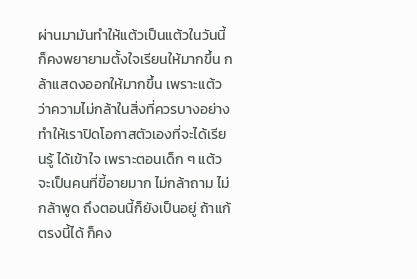ผ่านมามันทำให้แต้วเป็นแต้วในวันนี้ ก็คงพยายามตั้งใจเรียนให้มากขึ้น กล้าแสดงออกให้มากขึ้น เพราะแต้วว่าความไม่กล้าในสิ่งที่ควรบางอย่าง ทำให้เราปิดโอกาสตัวเองที่จะได้เรียนรู้ ได้เข้าใจ เพราะตอนเด็ก ๆ แต้วจะเป็นคนที่ขี้อายมาก ไม่กล้าถาม ไม่กล้าพูด ถึงตอนนี้ก็ยังเป็นอยู่ ถ้าแก้ตรงนี้ได้ ก็คง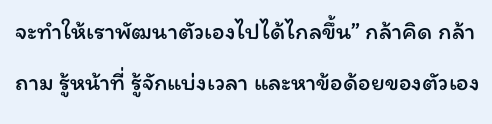จะทำให้เราพัฒนาตัวเองไปได้ไกลขึ้น” กล้าคิด กล้าถาม รู้หน้าที่ รู้จักแบ่งเวลา และหาข้อด้อยของตัวเอง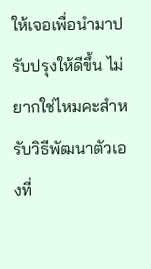ให้เจอเพื่อนำมาปรับปรุงให้ดีขึ้น ไม่ยากใช่ไหมคะสำหรับวิธีพัฒนาตัวเองที่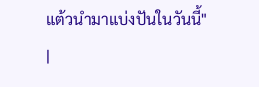แต้วนำมาแบ่งปันในวันนี้"
|